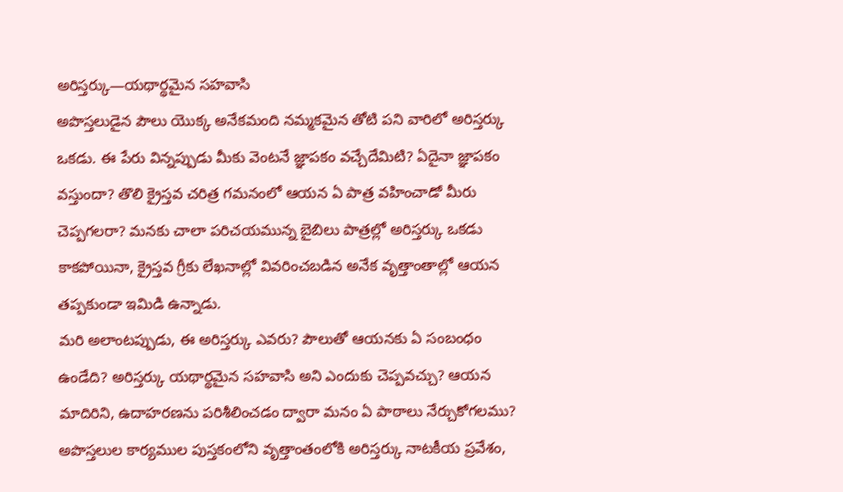అరిస్తర్కు—యథార్థమైన సహవాసి
అపొస్తలుడైన పౌలు యొక్క అనేకమంది నమ్మకమైన తోటి పని వారిలో అరిస్తర్కు ఒకడు. ఈ పేరు విన్నప్పుడు మీకు వెంటనే జ్ఞాపకం వచ్చేదేమిటి? ఏదైనా జ్ఞాపకం వస్తుందా? తొలి క్రైస్తవ చరిత్ర గమనంలో ఆయన ఏ పాత్ర వహించాడో మీరు చెప్పగలరా? మనకు చాలా పరిచయమున్న బైబిలు పాత్రల్లో అరిస్తర్కు ఒకడు కాకపోయినా, క్రైస్తవ గ్రీకు లేఖనాల్లో వివరించబడిన అనేక వృత్తాంతాల్లో ఆయన తప్పకుండా ఇమిడి ఉన్నాడు.
మరి అలాంటప్పుడు, ఈ అరిస్తర్కు ఎవరు? పౌలుతో ఆయనకు ఏ సంబంధం ఉండేది? అరిస్తర్కు యథార్థమైన సహవాసి అని ఎందుకు చెప్పవచ్చు? ఆయన మాదిరిని, ఉదాహరణను పరిశీలించడం ద్వారా మనం ఏ పాఠాలు నేర్చుకోగలము?
అపొస్తలుల కార్యముల పుస్తకంలోని వృత్తాంతంలోకి అరిస్తర్కు నాటకీయ ప్రవేశం,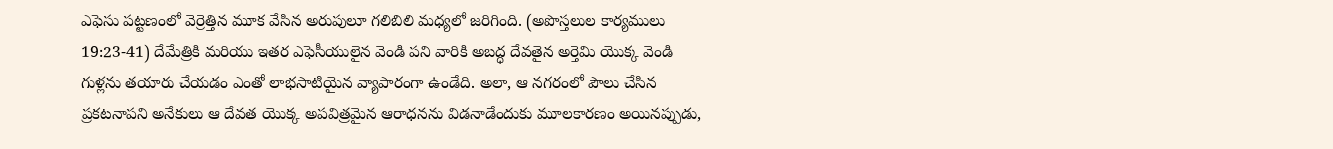ఎఫెసు పట్టణంలో వెర్రెత్తిన మూక వేసిన అరుపులూ గలిబిలి మధ్యలో జరిగింది. (అపొస్తలుల కార్యములు 19:23-41) దేమేత్రికి మరియు ఇతర ఎఫెసీయులైన వెండి పని వారికి అబద్ధ దేవతైన అర్తెమి యొక్క వెండి గుళ్లను తయారు చేయడం ఎంతో లాభసాటియైన వ్యాపారంగా ఉండేది. అలా, ఆ నగరంలో పౌలు చేసిన ప్రకటనాపని అనేకులు ఆ దేవత యొక్క అపవిత్రమైన ఆరాధనను విడనాడేందుకు మూలకారణం అయినప్పుడు,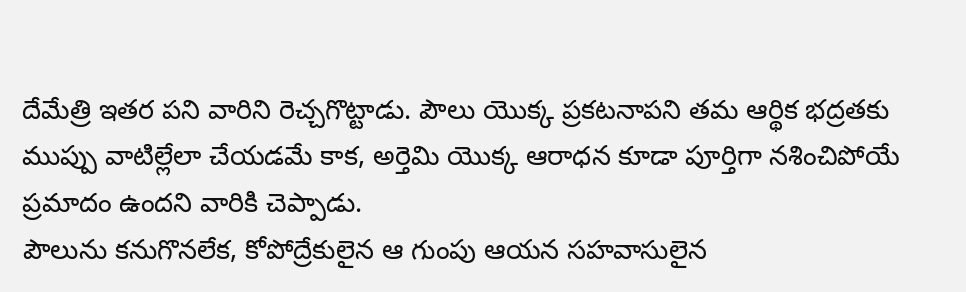దేమేత్రి ఇతర పని వారిని రెచ్చగొట్టాడు. పౌలు యొక్క ప్రకటనాపని తమ ఆర్థిక భద్రతకు ముప్పు వాటిల్లేలా చేయడమే కాక, అర్తెమి యొక్క ఆరాధన కూడా పూర్తిగా నశించిపోయే ప్రమాదం ఉందని వారికి చెప్పాడు.
పౌలును కనుగొనలేక, కోపోద్రేకులైన ఆ గుంపు ఆయన సహవాసులైన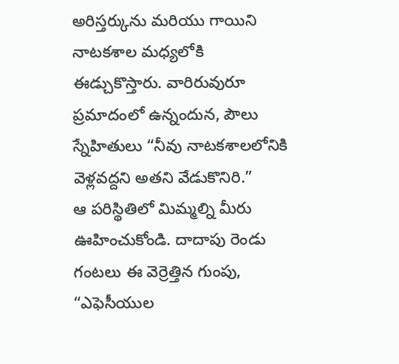అరిస్తర్కును మరియు గాయిని నాటకశాల మధ్యలోకి ఈడ్చుకొస్తారు. వారిరువురూ ప్రమాదంలో ఉన్నందున, పౌలు స్నేహితులు “నీవు నాటకశాలలోనికి వెళ్లవద్దని అతని వేడుకొనిరి.”
ఆ పరిస్థితిలో మిమ్మల్ని మీరు ఊహించుకోండి. దాదాపు రెండు గంటలు ఈ వెర్రెత్తిన గుంపు, “ఎఫెసీయుల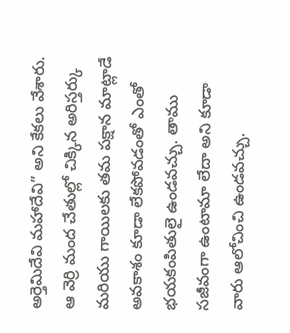అర్తెమిదేవి మహాదేవి” అని కేకలు వేశారు. ఆ వెర్రి మంద చేతుల్లో చిక్కిన అరిస్తర్కు మరియు గాయిలకు తమ పక్షాన మాట్లాడే అవకాశం కూడా లేకపోవడంతో ఎంతో భయకంపితులై ఉండవచ్చు. తాము సజీవంగా ఉంటామా లేదా అని కూడా వారు ఆలోచించి ఉండవచ్చు.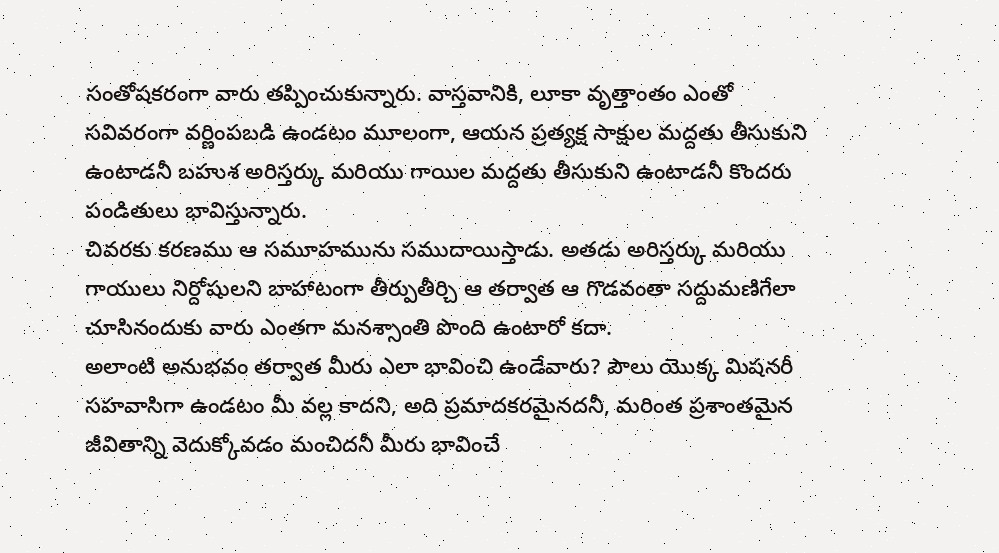సంతోషకరంగా వారు తప్పించుకున్నారు. వాస్తవానికి, లూకా వృత్తాంతం ఎంతో సవివరంగా వర్ణింపబడి ఉండటం మూలంగా, ఆయన ప్రత్యక్ష సాక్షుల మద్దతు తీసుకుని ఉంటాడనీ బహుశ అరిస్తర్కు మరియు గాయిల మద్దతు తీసుకుని ఉంటాడనీ కొందరు పండితులు భావిస్తున్నారు.
చివరకు కరణము ఆ సమూహమును సముదాయిస్తాడు. అతడు అరిస్తర్కు మరియు గాయులు నిర్దోషులని బాహాటంగా తీర్పుతీర్చి ఆ తర్వాత ఆ గొడవంతా సద్దుమణిగేలా చూసినందుకు వారు ఎంతగా మనశ్సాంతి పొంది ఉంటారో కదా.
అలాంటి అనుభవం తర్వాత మీరు ఎలా భావించి ఉండేవారు? పౌలు యొక్క మిషనరీ సహవాసిగా ఉండటం మీ వల్ల కాదని, అది ప్రమాదకరమైనదనీ, మరింత ప్రశాంతమైన జీవితాన్ని వెదుక్కోవడం మంచిదనీ మీరు భావించే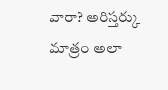వారా? అరిస్తర్కు మాత్రం అలా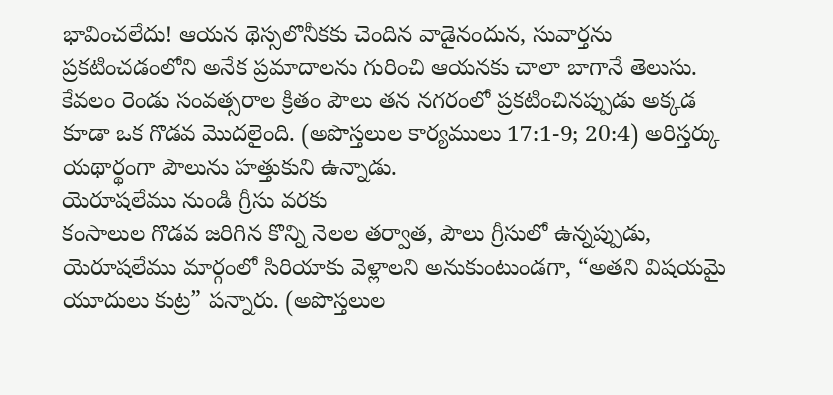భావించలేదు! ఆయన థెస్సలొనీకకు చెందిన వాడైనందున, సువార్తను ప్రకటించడంలోని అనేక ప్రమాదాలను గురించి ఆయనకు చాలా బాగానే తెలుసు. కేవలం రెండు సంవత్సరాల క్రితం పౌలు తన నగరంలో ప్రకటించినప్పుడు అక్కడ కూడా ఒక గొడవ మొదలైంది. (అపొస్తలుల కార్యములు 17:1-9; 20:4) అరిస్తర్కు యథార్థంగా పౌలును హత్తుకుని ఉన్నాడు.
యెరూషలేము నుండి గ్రీసు వరకు
కంసాలుల గొడవ జరిగిన కొన్ని నెలల తర్వాత, పౌలు గ్రీసులో ఉన్నప్పుడు, యెరూషలేము మార్గంలో సిరియాకు వెళ్లాలని అనుకుంటుండగా, “అతని విషయమై యూదులు కుట్ర” పన్నారు. (అపొస్తలుల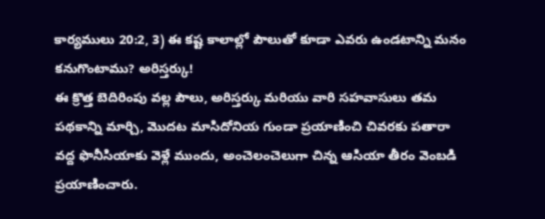కార్యములు 20:2, 3) ఈ కష్ట కాలాల్లో పౌలుతో కూడా ఎవరు ఉండటాన్ని మనం కనుగొంటాము? అరిస్తర్కు!
ఈ క్రొత్త బెదిరింపు వల్ల పౌలు, అరిస్తర్కు మరియు వారి సహవాసులు తమ పథకాన్ని మార్చి, మొదట మాసిదోనియ గుండా ప్రయాణించి చివరకు పతారా వద్ద ఫొనీసియాకు వెళ్లే ముందు, అంచెలంచెలుగా చిన్న ఆసియా తీరం వెంబడి ప్రయాణించారు.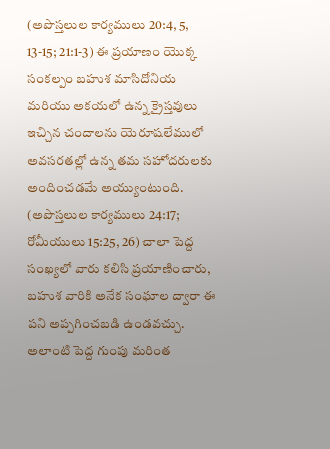(అపొస్తలుల కార్యములు 20:4, 5, 13-15; 21:1-3) ఈ ప్రయాణం యొక్క సంకల్పం బహుశ మాసిదోనియ మరియు అకయలో ఉన్న క్రైస్తవులు ఇచ్చిన చందాలను యెరూషలేములో అవసరతల్లో ఉన్న తమ సహోదరులకు అందించడమే అయ్యుంటుంది. (అపొస్తలుల కార్యములు 24:17; రోమీయులు 15:25, 26) చాలా పెద్ద సంఖ్యలో వారు కలిసి ప్రయాణించారు, బహుశ వారికి అనేక సంఘాల ద్వారా ఈ పని అప్పగించబడి ఉండవచ్చు. అలాంటి పెద్ద గుంపు మరింత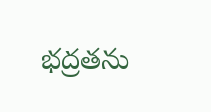భద్రతను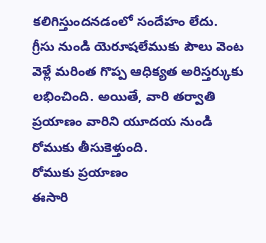కలిగిస్తుందనడంలో సందేహం లేదు.
గ్రీసు నుండి యెరూషలేముకు పౌలు వెంట వెళ్లే మరింత గొప్ప ఆధిక్యత అరిస్తర్కుకు లభించింది. అయితే, వారి తర్వాతి ప్రయాణం వారిని యూదయ నుండి రోముకు తీసుకెళ్తుంది.
రోముకు ప్రయాణం
ఈసారి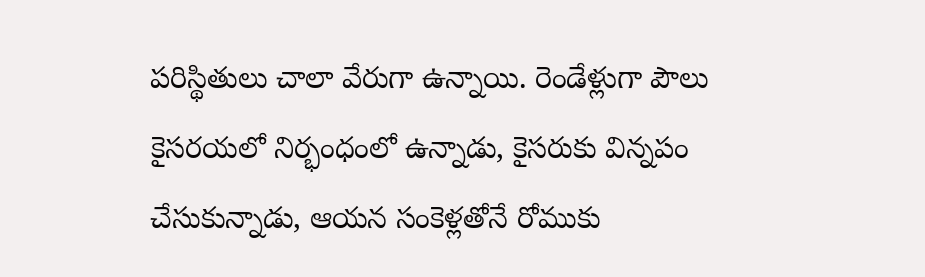పరిస్థితులు చాలా వేరుగా ఉన్నాయి. రెండేళ్లుగా పౌలు కైసరయలో నిర్భంధంలో ఉన్నాడు, కైసరుకు విన్నపం చేసుకున్నాడు, ఆయన సంకెళ్లతోనే రోముకు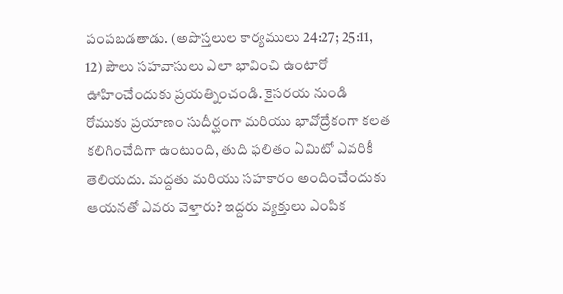పంపబడతాడు. (అపొస్తలుల కార్యములు 24:27; 25:11, 12) పౌలు సహవాసులు ఎలా భావించి ఉంటారో ఊహించేందుకు ప్రయత్నించండి. కైసరయ నుండి రోముకు ప్రయాణం సుదీర్ఘంగా మరియు భావోద్రేకంగా కలత కలిగించేదిగా ఉంటుంది, తుది ఫలితం ఏమిటో ఎవరికీ తెలియదు. మద్దతు మరియు సహకారం అందించేందుకు ఆయనతో ఎవరు వెళ్తారు? ఇద్దరు వ్యక్తులు ఎంపిక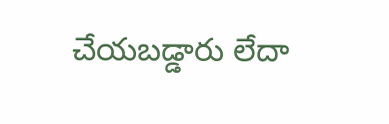చేయబడ్డారు లేదా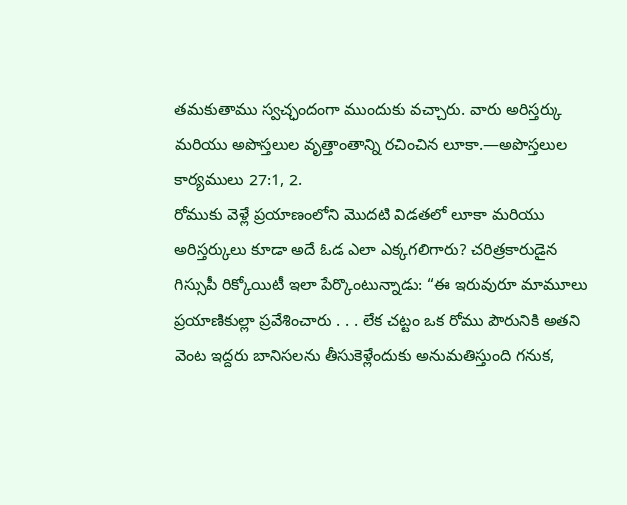తమకుతాము స్వచ్ఛందంగా ముందుకు వచ్చారు. వారు అరిస్తర్కు మరియు అపొస్తలుల వృత్తాంతాన్ని రచించిన లూకా.—అపొస్తలుల కార్యములు 27:1, 2.
రోముకు వెళ్లే ప్రయాణంలోని మొదటి విడతలో లూకా మరియు అరిస్తర్కులు కూడా అదే ఓడ ఎలా ఎక్కగలిగారు? చరిత్రకారుడైన గిస్సుపీ రిక్కోయిటీ ఇలా పేర్కొంటున్నాడు: “ఈ ఇరువురూ మామూలు ప్రయాణికుల్లా ప్రవేశించారు . . . లేక చట్టం ఒక రోము పౌరునికి అతని వెంట ఇద్దరు బానిసలను తీసుకెళ్లేందుకు అనుమతిస్తుంది గనుక,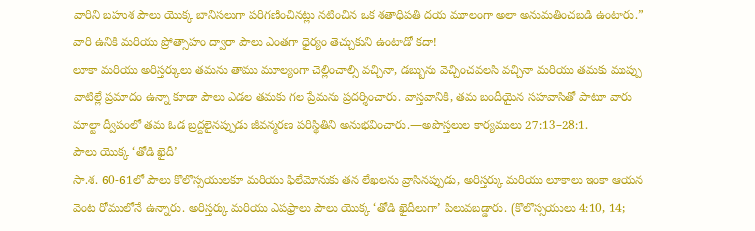వారిని బహుశ పౌలు యొక్క బానిసలుగా పరిగణించినట్లు నటించిన ఒక శతాధిపతి దయ మూలంగా అలా అనుమతించబడి ఉంటారు.” వారి ఉనికి మరియు ప్రోత్సాహం ద్వారా పౌలు ఎంతగా ధైర్యం తెచ్చుకుని ఉంటాడో కదా!
లూకా మరియు అరిస్తర్కులు తమను తాము మూల్యంగా చెల్లించాల్సి వచ్చినా, డబ్బును వెచ్చించవలసి వచ్చినా మరియు తమకు ముప్పు వాటిల్లే ప్రమాదం ఉన్నా కూడా పౌలు ఎడల తమకు గల ప్రేమను ప్రదర్శించారు. వాస్తవానికి, తమ బందీయైన సహవాసితో పాటూ వారు మాల్టా ద్వీపంలో తమ ఓడ బ్రద్దలైనప్పుడు జీవన్మరణ పరిస్థితిని అనుభవించారు.—అపొస్తలుల కార్యములు 27:13–28:1.
పౌలు యొక్క ‘తోడి ఖైదీ’
సా.శ. 60-61లో పౌలు కొలొస్సయులకూ మరియు ఫిలేమోనుకు తన లేఖలను వ్రాసినప్పుడు, అరిస్తర్కు మరియు లూకాలు ఇంకా ఆయన వెంట రోములోనే ఉన్నారు. అరిస్తర్కు మరియు ఎపఫ్రాలు పౌలు యొక్క ‘తోడి ఖైదీలుగా’ పిలువబడ్డారు. (కొలొస్సయులు 4:10, 14;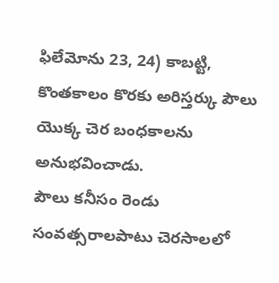ఫిలేమోను 23, 24) కాబట్టి, కొంతకాలం కొరకు అరిస్తర్కు పౌలు యొక్క చెర బంధకాలను అనుభవించాడు.
పౌలు కనీసం రెండు సంవత్సరాలపాటు చెరసాలలో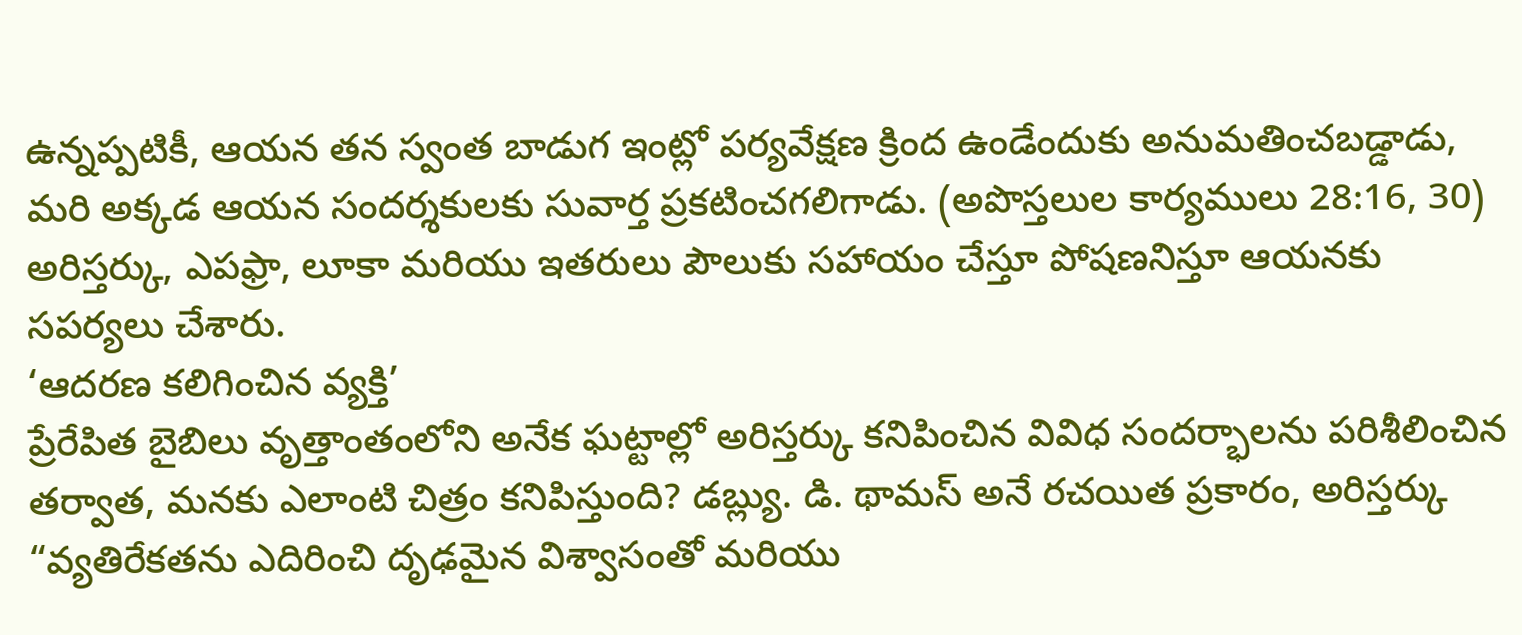ఉన్నప్పటికీ, ఆయన తన స్వంత బాడుగ ఇంట్లో పర్యవేక్షణ క్రింద ఉండేందుకు అనుమతించబడ్డాడు, మరి అక్కడ ఆయన సందర్శకులకు సువార్త ప్రకటించగలిగాడు. (అపొస్తలుల కార్యములు 28:16, 30) అరిస్తర్కు, ఎపఫ్రా, లూకా మరియు ఇతరులు పౌలుకు సహాయం చేస్తూ పోషణనిస్తూ ఆయనకు సపర్యలు చేశారు.
‘ఆదరణ కలిగించిన వ్యక్తి’
ప్రేరేపిత బైబిలు వృత్తాంతంలోని అనేక ఘట్టాల్లో అరిస్తర్కు కనిపించిన వివిధ సందర్భాలను పరిశీలించిన తర్వాత, మనకు ఎలాంటి చిత్రం కనిపిస్తుంది? డబ్ల్యు. డి. థామస్ అనే రచయిత ప్రకారం, అరిస్తర్కు “వ్యతిరేకతను ఎదిరించి దృఢమైన విశ్వాసంతో మరియు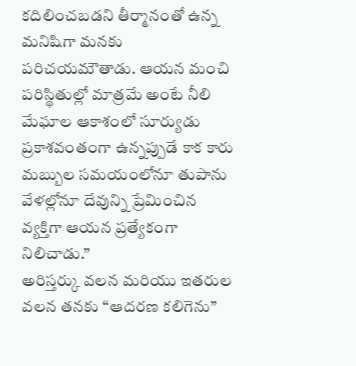కదిలించబడని తీర్మానంతో ఉన్న మనిషిగా మనకు పరిచయమౌతాడు. ఆయన మంచి పరిస్థితుల్లో మాత్రమే అంటే నీలి మేఘాల ఆకాశంలో సూర్యుడు ప్రకాశవంతంగా ఉన్నప్పుడే కాక కారు మబ్బుల సమయంలోనూ తుపాను వేళల్లోనూ దేవున్ని ప్రేమించిన వ్యక్తిగా ఆయన ప్రత్యేకంగా నిలిచాడు.”
అరిస్తర్కు వలన మరియు ఇతరుల వలన తనకు “ఆదరణ కలిగెను”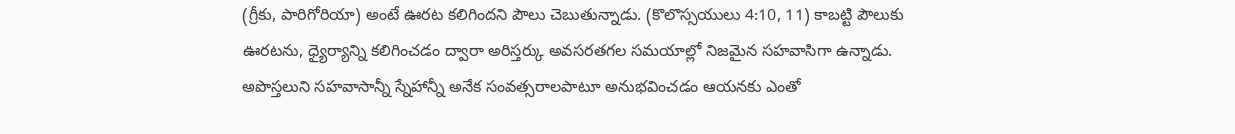(గ్రీకు, పారిగోరియా) అంటే ఊరట కలిగిందని పౌలు చెబుతున్నాడు. (కొలొస్సయులు 4:10, 11) కాబట్టి పౌలుకు ఊరటను, ధ్యైర్యాన్ని కలిగించడం ద్వారా అరిస్తర్కు అవసరతగల సమయాల్లో నిజమైన సహవాసిగా ఉన్నాడు. అపొస్తలుని సహవాసాన్నీ స్నేహాన్నీ అనేక సంవత్సరాలపాటూ అనుభవించడం ఆయనకు ఎంతో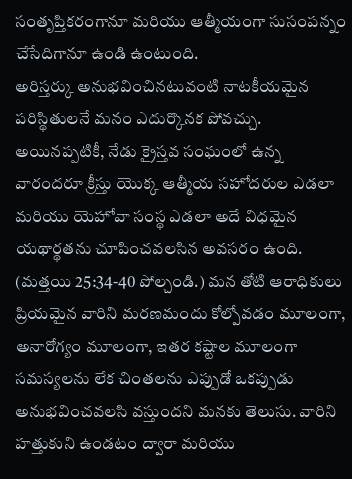సంతృప్తికరంగానూ మరియు ఆత్మీయంగా సుసంపన్నం చేసేదిగానూ ఉండి ఉంటుంది.
అరిస్తర్కు అనుభవించినటువంటి నాటకీయమైన పరిస్థితులనే మనం ఎదుర్కొనక పోవచ్చు. అయినప్పటికీ, నేడు క్రైస్తవ సంఘంలో ఉన్న వారందరూ క్రీస్తు యొక్క ఆత్మీయ సహోదరుల ఎడలా మరియు యెహోవా సంస్థ ఎడలా అదే విధమైన యథార్థతను చూపించవలసిన అవసరం ఉంది. (మత్తయి 25:34-40 పోల్చండి.) మన తోటి ఆరాధికులు ప్రియమైన వారిని మరణమందు కోల్పోవడం మూలంగా, అనారోగ్యం మూలంగా, ఇతర కష్టాల మూలంగా సమస్యలను లేక చింతలను ఎప్పుడో ఒకప్పుడు అనుభవించవలసి వస్తుందని మనకు తెలుసు. వారిని హత్తుకుని ఉండటం ద్వారా మరియు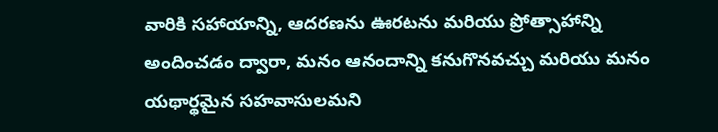వారికి సహాయాన్ని, ఆదరణను ఊరటను మరియు ప్రోత్సాహాన్ని అందించడం ద్వారా, మనం ఆనందాన్ని కనుగొనవచ్చు మరియు మనం యథార్థమైన సహవాసులమని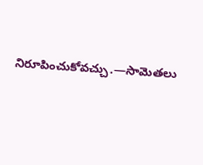నిరూపించుకోవచ్చు.—సామెతలు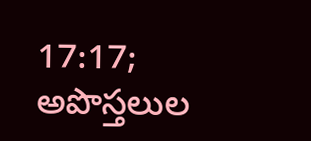17:17; అపొస్తలుల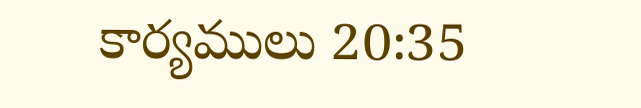కార్యములు 20:35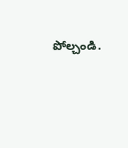పోల్చండి.